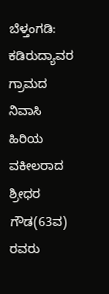ಬೆಳ್ತಂಗಡಿ: ಕಡಿರುದ್ಯಾವರ ಗ್ರಾಮದ ನಿವಾಸಿ ಹಿರಿಯ ವಕೀಲರಾದ ಶ್ರೀಧರ ಗೌಡ(63ವ) ರವರು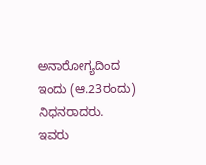ಅನಾರೋಗ್ಯದಿಂದ ಇಂದು (ಆ.23ರಂದು) ನಿಧನರಾದರು.
ಇವರು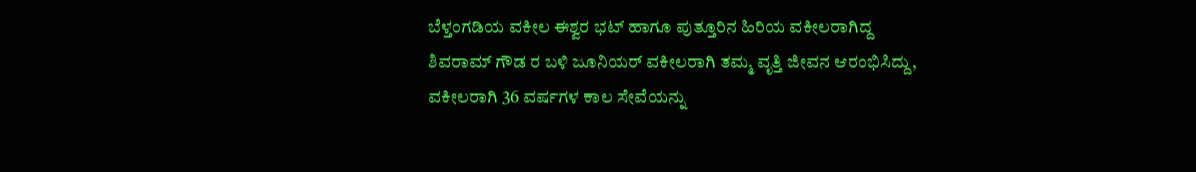ಬೆಳ್ತಂಗಡಿಯ ವಕೀಲ ಈಶ್ವರ ಭಟ್ ಹಾಗೂ ಪುತ್ತೂರಿನ ಹಿರಿಯ ವಕೀಲರಾಗಿದ್ದ ಶಿವರಾಮ್ ಗೌಡ ರ ಬಳಿ ಜೂನಿಯರ್ ವಕೀಲರಾಗಿ ತಮ್ಮ ವೃತ್ತಿ ಜೀವನ ಆರಂಭಿಸಿದ್ದು, ವಕೀಲರಾಗಿ 36 ವರ್ಷಗಳ ಕಾಲ ಸೇವೆಯನ್ನು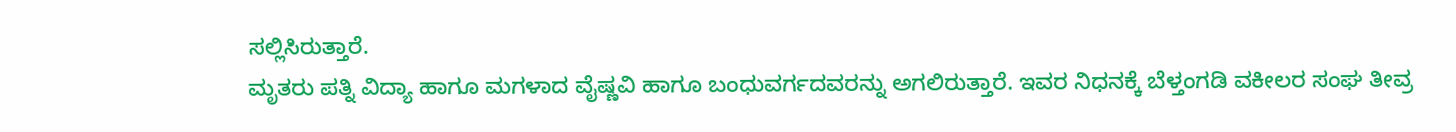ಸಲ್ಲಿಸಿರುತ್ತಾರೆ.
ಮೃತರು ಪತ್ನಿ ವಿದ್ಯಾ ಹಾಗೂ ಮಗಳಾದ ವೈಷ್ಣವಿ ಹಾಗೂ ಬಂಧುವರ್ಗದವರನ್ನು ಅಗಲಿರುತ್ತಾರೆ. ಇವರ ನಿಧನಕ್ಕೆ ಬೆಳ್ತಂಗಡಿ ವಕೀಲರ ಸಂಘ ತೀವ್ರ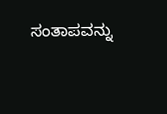ಸಂತಾಪವನ್ನು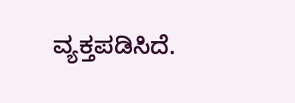ವ್ಯಕ್ತಪಡಿಸಿದೆ.